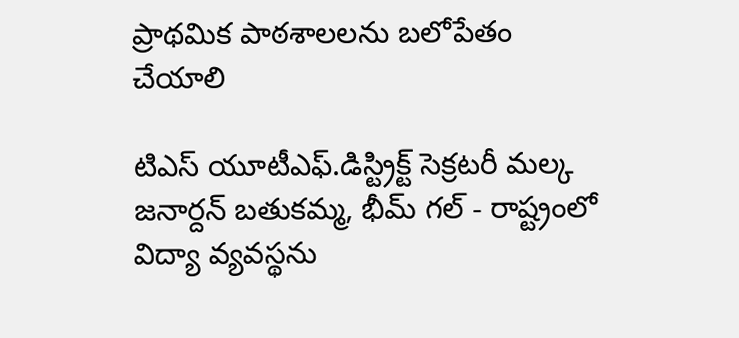ప్రాథమిక పాఠశాలలను బలోపేతం చేయాలి

టిఎస్ యూటీఎఫ్.డిస్ట్రిక్ట్ సెక్రటరీ మల్క జనార్దన్ బతుకమ్మ, భీమ్ గల్ - రాష్ట్రంలో విద్యా వ్యవస్థను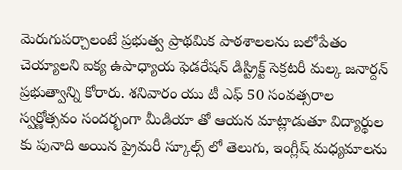మెరుగుపర్చాలంటే ప్రభుత్వ ప్రాథమిక పాఠశాలలను బలోపేతం చెయ్యాలని ఐక్య ఉపాధ్యాయ ఫెడరేషన్ డిస్ట్రిక్ట్ సెక్రటరీ మల్క జనార్దన్ ప్రభుత్వాన్ని కోరారు. శనివారం యు టీ ఎఫ్ 50 సంవత్సరాల స్వర్ణోత్సవం సందర్భంగా మీడియా తో ఆయన మాట్లాడుతూ విద్యార్థుల కు పునాది అయిన ప్రైమరీ స్కూల్స్ లో తెలుగు, ఇంగ్లీష్ మధ్యమాలను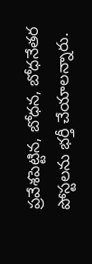ప్రవేశపెట్టిన, బోధన, బోధనేతర పోస్టలను భర్తీ చేయాలన్నారు.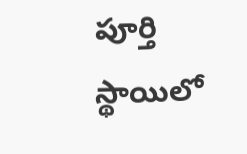పూర్తి స్థాయిలో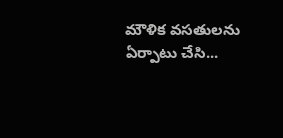మౌళిక వసతులను ఏర్పాటు చేసి...